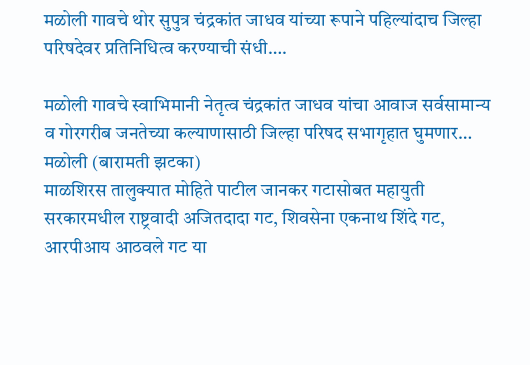मळोली गावचे थोर सुपुत्र चंद्रकांत जाधव यांच्या रूपाने पहिल्यांदाच जिल्हा परिषदेवर प्रतिनिधित्व करण्याची संधी….

मळोली गावचे स्वाभिमानी नेतृत्व चंद्रकांत जाधव यांचा आवाज सर्वसामान्य व गोरगरीब जनतेच्या कल्याणासाठी जिल्हा परिषद सभागृहात घुमणार…
मळोली (बारामती झटका)
माळशिरस तालुक्यात मोहिते पाटील जानकर गटासोबत महायुती सरकारमधील राष्ट्रवादी अजितदादा गट, शिवसेना एकनाथ शिंदे गट, आरपीआय आठवले गट या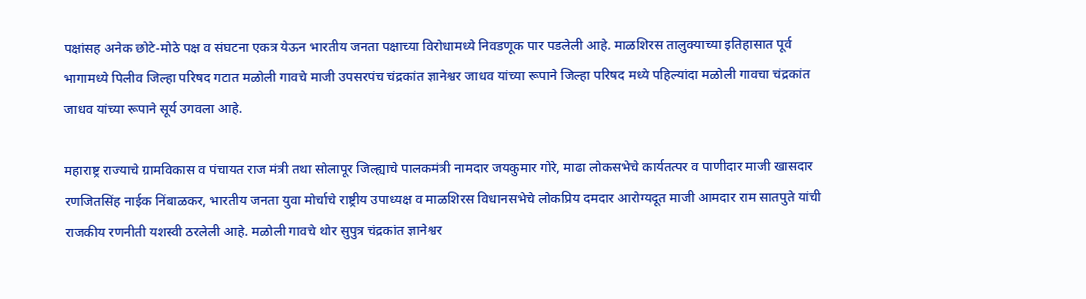पक्षांसह अनेक छोटे-मोठे पक्ष व संघटना एकत्र येऊन भारतीय जनता पक्षाच्या विरोधामध्ये निवडणूक पार पडलेली आहे. माळशिरस तालुक्याच्या इतिहासात पूर्व भागामध्ये पिलीव जिल्हा परिषद गटात मळोली गावचे माजी उपसरपंच चंद्रकांत ज्ञानेश्वर जाधव यांच्या रूपाने जिल्हा परिषद मध्ये पहिल्यांदा मळोली गावचा चंद्रकांत जाधव यांच्या रूपाने सूर्य उगवला आहे.

महाराष्ट्र राज्याचे ग्रामविकास व पंचायत राज मंत्री तथा सोलापूर जिल्ह्याचे पालकमंत्री नामदार जयकुमार गोरे, माढा लोकसभेचे कार्यतत्पर व पाणीदार माजी खासदार रणजितसिंह नाईक निंबाळकर, भारतीय जनता युवा मोर्चाचे राष्ट्रीय उपाध्यक्ष व माळशिरस विधानसभेचे लोकप्रिय दमदार आरोग्यदूत माजी आमदार राम सातपुते यांची राजकीय रणनीती यशस्वी ठरलेली आहे. मळोली गावचे थोर सुपुत्र चंद्रकांत ज्ञानेश्वर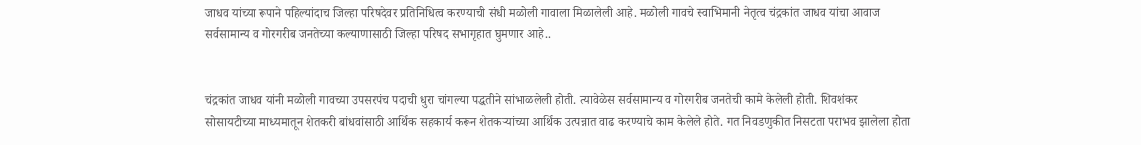जाधव यांच्या रूपाने पहिल्यांदाच जिल्हा परिषदेवर प्रतिनिधित्व करण्याची संधी मळोली गावाला मिळालेली आहे. मळोली गावचे स्वाभिमानी नेतृत्व चंद्रकांत जाधव यांचा आवाज सर्वसामान्य व गोरगरीब जनतेच्या कल्याणासाठी जिल्हा परिषद सभागृहात घुमणार आहे..


चंद्रकांत जाधव यांनी मळोली गावच्या उपसरपंच पदाची धुरा चांगल्या पद्धतीने सांभाळलेली होती. त्यावेळेस सर्वसामान्य व गोरगरीब जनतेची कामे केलेली होती. शिवशंकर सोसायटीच्या माध्यमातून शेतकरी बांधवांसाठी आर्थिक सहकार्य करून शेतकऱ्यांच्या आर्थिक उत्पन्नात वाढ करण्याचे काम केलेले होते. गत निवडणुकीत निसटता पराभव झालेला होता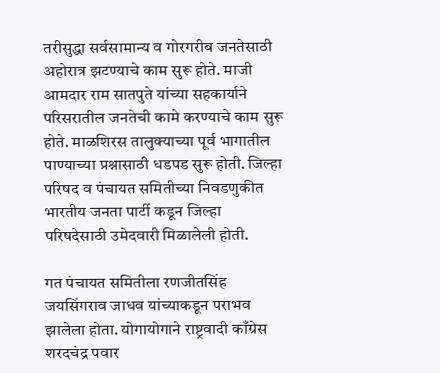तरीसुद्धा सर्वसामान्य व गोरगरीब जनतेसाठी अहोरात्र झटण्याचे काम सुरू होते. माजी आमदार राम सातपुते यांच्या सहकार्याने परिसरातील जनतेची कामे करण्याचे काम सुरू होते. माळशिरस तालुक्याच्या पूर्व भागातील पाण्याच्या प्रश्नासाठी धडपड सुरू होती. जिल्हा परिषद व पंचायत समितीच्या निवडणुकीत भारतीय जनता पार्टी कडून जिल्हा परिषदेसाठी उमेदवारी मिळालेली होती.

गत पंचायत समितीला रणजीतसिंह जयसिंगराव जाधव यांच्याकडून पराभव झालेला होता. योगायोगाने राष्ट्रवादी काँग्रेस शरदचंद्र पवार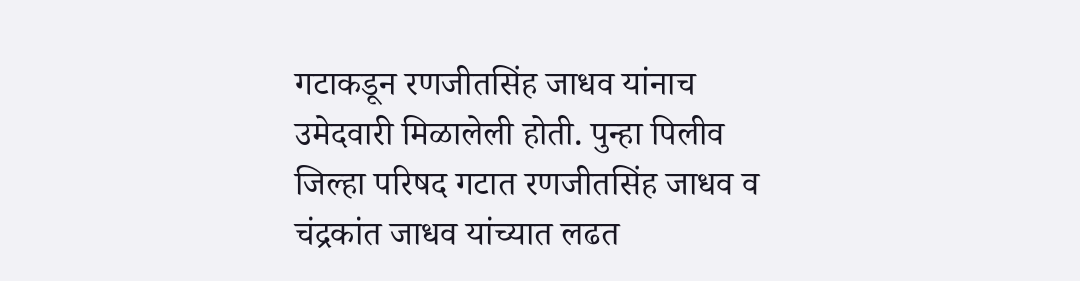गटाकडून रणजीतसिंह जाधव यांनाच उमेदवारी मिळालेली होती. पुन्हा पिलीव जिल्हा परिषद गटात रणजीतसिंह जाधव व चंद्रकांत जाधव यांच्यात लढत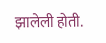झालेली होती.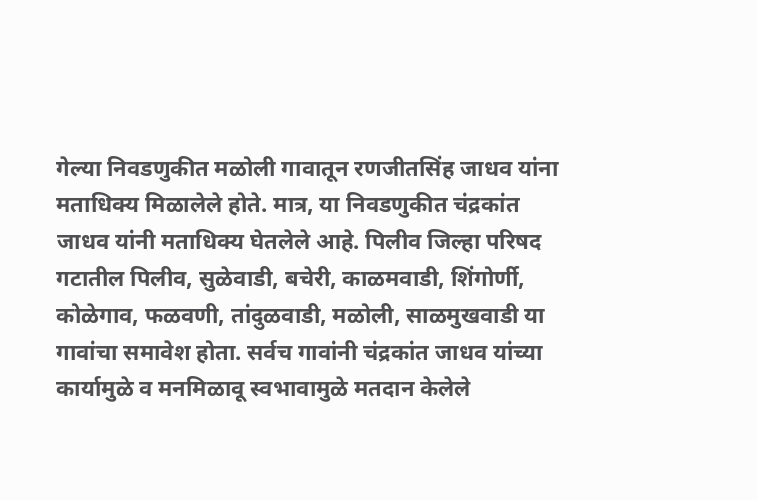गेल्या निवडणुकीत मळोली गावातून रणजीतसिंह जाधव यांना मताधिक्य मिळालेले होते. मात्र, या निवडणुकीत चंद्रकांत जाधव यांनी मताधिक्य घेतलेले आहे. पिलीव जिल्हा परिषद गटातील पिलीव, सुळेवाडी, बचेरी, काळमवाडी, शिंगोर्णी, कोळेगाव, फळवणी, तांदुळवाडी, मळोली, साळमुखवाडी या गावांचा समावेश होता. सर्वच गावांनी चंद्रकांत जाधव यांच्या कार्यामुळे व मनमिळावू स्वभावामुळे मतदान केलेले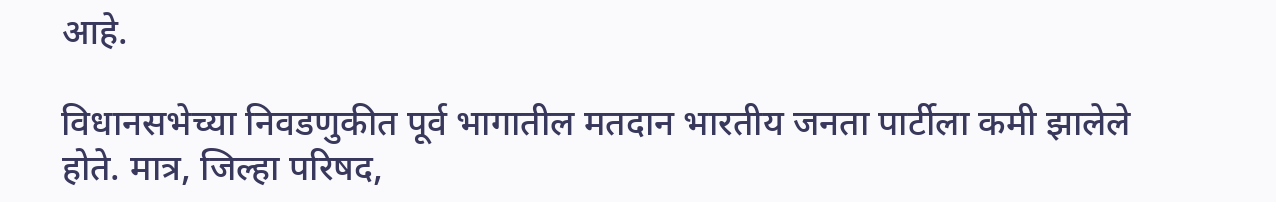आहे.

विधानसभेच्या निवडणुकीत पूर्व भागातील मतदान भारतीय जनता पार्टीला कमी झालेले होते. मात्र, जिल्हा परिषद,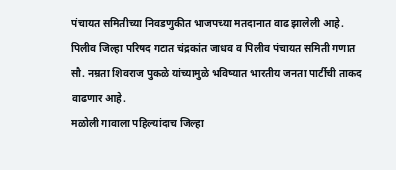पंचायत समितीच्या निवडणुकीत भाजपच्या मतदानात वाढ झालेली आहे. पिलीव जिल्हा परिषद गटात चंद्रकांत जाधव व पिलीव पंचायत समिती गणात सौ. नम्रता शिवराज पुकळे यांच्यामुळे भविष्यात भारतीय जनता पार्टीची ताकद वाढणार आहे.
मळोली गावाला पहिल्यांदाच जिल्हा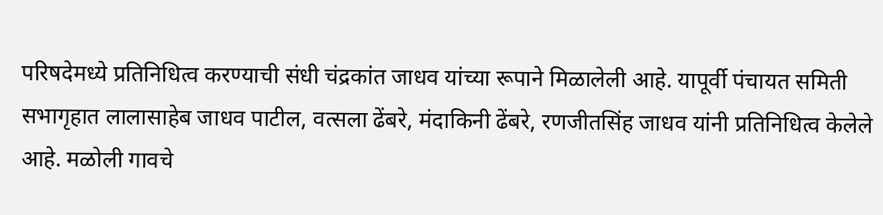परिषदेमध्ये प्रतिनिधित्व करण्याची संधी चंद्रकांत जाधव यांच्या रूपाने मिळालेली आहे. यापूर्वी पंचायत समिती सभागृहात लालासाहेब जाधव पाटील, वत्सला ढेंबरे, मंदाकिनी ढेंबरे, रणजीतसिंह जाधव यांनी प्रतिनिधित्व केलेले आहे. मळोली गावचे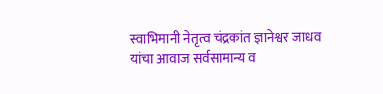स्वाभिमानी नेतृत्व चंद्रकांत ज्ञानेश्वर जाधव यांचा आवाज सर्वसामान्य व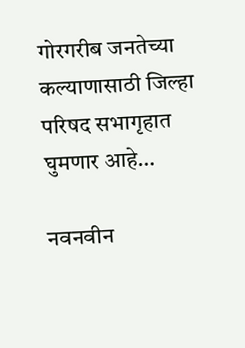गोरगरीब जनतेच्या कल्याणासाठी जिल्हा परिषद सभागृहात घुमणार आहे…

नवनवीन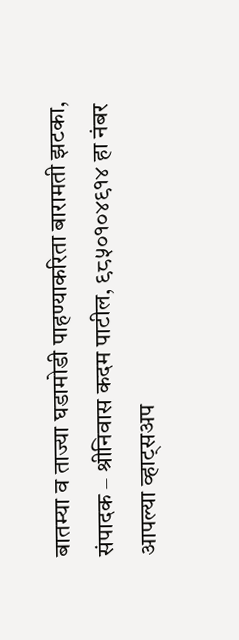बातम्या व ताज्या घडामोडी पाहण्याकरिता बारामती झटका, संपादक – श्रीनिवास कदम पाटील, ९८५०१०४९१४ हा नंबर आपल्या व्हाट्सअप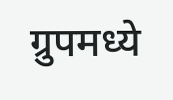ग्रुपमध्ये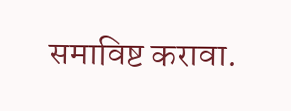समाविष्ट करावा.